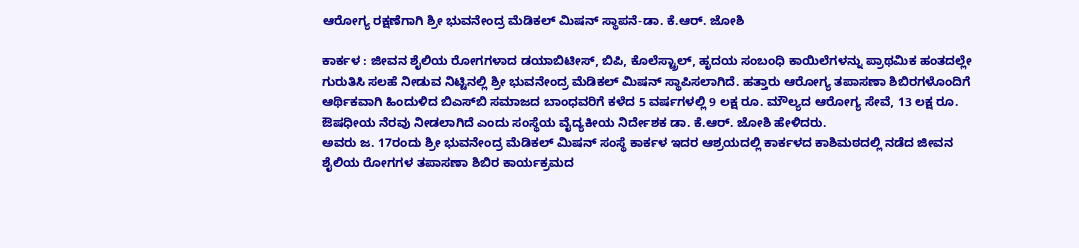ಆರೋಗ್ಯ ರಕ್ಷಣೆಗಾಗಿ ಶ್ರೀ ಭುವನೇಂದ್ರ ಮೆಡಿಕಲ್‌ ಮಿಷನ್‌ ಸ್ಥಾಪನೆ-ಡಾ. ಕೆ.ಆರ್. ಜೋಶಿ

ಕಾರ್ಕಳ : ಜೀವನ ಶೈಲಿಯ ರೋಗಗಳಾದ ಡಯಾಬಿಟೀಸ್‌, ಬಿಪಿ, ಕೊಲೆಸ್ಟ್ರಾಲ್‌, ಹೃದಯ ಸಂಬಂಧಿ ಕಾಯಿಲೆಗಳನ್ನು ಪ್ರಾಥಮಿಕ ಹಂತದಲ್ಲೇ ಗುರುತಿಸಿ ಸಲಹೆ ನೀಡುವ ನಿಟ್ಟಿನಲ್ಲಿ ಶ್ರೀ ಭುವನೇಂದ್ರ ಮೆಡಿಕಲ್‌ ಮಿಷನ್‌ ಸ್ಥಾಪಿಸಲಾಗಿದೆ. ಹತ್ತಾರು ಆರೋಗ್ಯ ತಪಾಸಣಾ ಶಿಬಿರಗಳೊಂದಿಗೆ ಆರ್ಥಿಕವಾಗಿ ಹಿಂದುಳಿದ ಬಿಎಸ್‌ಬಿ ಸಮಾಜದ ಬಾಂಧವರಿಗೆ ಕಳೆದ 5 ವರ್ಷಗಳಲ್ಲಿ 9 ಲಕ್ಷ ರೂ. ಮೌಲ್ಯದ ಆರೋಗ್ಯ ಸೇವೆ, 13 ಲಕ್ಷ ರೂ. ಔಷಧೀಯ ನೆರವು ನೀಡಲಾಗಿದೆ ಎಂದು ಸಂಸ್ಥೆಯ ವೈದ್ಯಕೀಯ ನಿರ್ದೇಶಕ ಡಾ. ಕೆ.ಆರ್. ಜೋಶಿ ಹೇಳಿದರು.
ಅವರು ಜ. 17ರಂದು ಶ್ರೀ ಭುವನೇಂದ್ರ ಮೆಡಿಕಲ್ ಮಿಷನ್ ಸಂಸ್ಥೆ ಕಾರ್ಕಳ ಇದರ ಆಶ್ರಯದಲ್ಲಿ ಕಾರ್ಕಳದ ಕಾಶಿಮಠದಲ್ಲಿ ನಡೆದ ಜೀವನ ಶೈಲಿಯ ರೋಗಗಳ ತಪಾಸಣಾ ಶಿಬಿರ ಕಾರ್ಯಕ್ರಮದ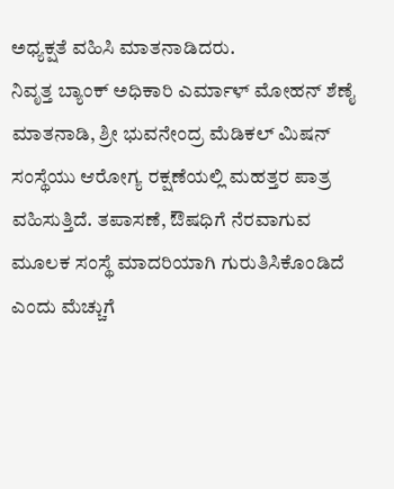ಅಧ್ಯಕ್ಷತೆ ವಹಿಸಿ ಮಾತನಾಡಿದರು.
ನಿವೃತ್ತ ಬ್ಯಾಂಕ್‌ ಅಧಿಕಾರಿ ಎರ್ಮಾಳ್ ಮೋಹನ್ ಶೆಣೈ ಮಾತನಾಡಿ, ಶ್ರೀ ಭುವನೇಂದ್ರ ಮೆಡಿಕಲ್‌ ಮಿಷನ್‌ ಸಂಸ್ಥೆಯು ಆರೋಗ್ಯ ರಕ್ಷಣೆಯಲ್ಲಿ ಮಹತ್ತರ ಪಾತ್ರ ವಹಿಸುತ್ತಿದೆ. ತಪಾಸಣೆ, ಔಷಧಿಗೆ ನೆರವಾಗುವ ಮೂಲಕ ಸಂಸ್ಥೆ ಮಾದರಿಯಾಗಿ ಗುರುತಿಸಿಕೊಂಡಿದೆ ಎಂದು ಮೆಚ್ಚುಗೆ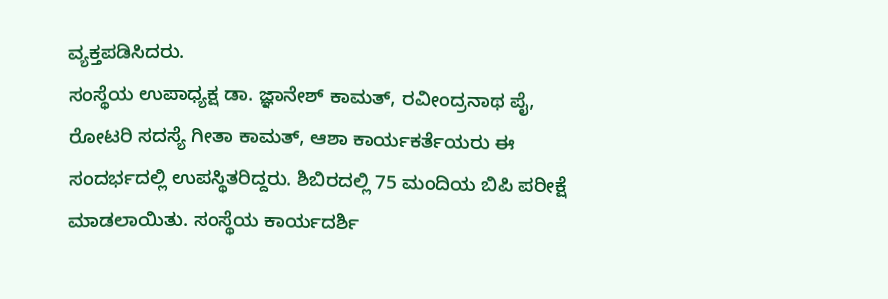ವ್ಯಕ್ತಪಡಿಸಿದರು.
ಸಂಸ್ಥೆಯ ಉಪಾಧ್ಯಕ್ಷ ಡಾ. ಜ್ಞಾನೇಶ್ ಕಾಮತ್, ರವೀಂದ್ರನಾಥ ಪೈ, ರೋಟರಿ ಸದಸ್ಯೆ ಗೀತಾ ಕಾಮತ್, ಆಶಾ ಕಾರ್ಯಕರ್ತೆಯರು ಈ ಸಂದರ್ಭದಲ್ಲಿ ಉಪಸ್ಥಿತರಿದ್ದರು. ಶಿಬಿರದಲ್ಲಿ 75 ಮಂದಿಯ ಬಿಪಿ ಪರೀಕ್ಷೆ ಮಾಡಲಾಯಿತು. ಸಂಸ್ಥೆಯ ಕಾರ್ಯದರ್ಶಿ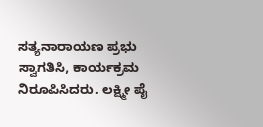ಸತ್ಯನಾರಾಯಣ ಪ್ರಭು ಸ್ವಾಗತಿಸಿ, ಕಾರ್ಯಕ್ರಮ ನಿರೂಪಿಸಿದರು. ಲಕ್ಷ್ಮೀ ಪೈ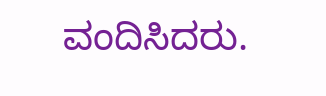ವಂದಿಸಿದರು.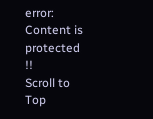error: Content is protected !!
Scroll to Top